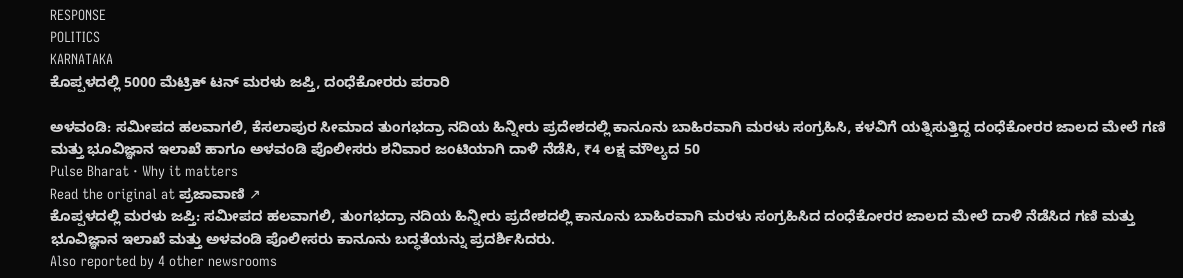RESPONSE
POLITICS
KARNATAKA
ಕೊಪ್ಪಳದಲ್ಲಿ 5000 ಮೆಟ್ರಿಕ್ ಟನ್ ಮರಳು ಜಪ್ತಿ, ದಂಧೆಕೋರರು ಪರಾರಿ

ಅಳವಂಡಿ: ಸಮೀಪದ ಹಲವಾಗಲಿ, ಕೆಸಲಾಪುರ ಸೀಮಾದ ತುಂಗಭದ್ರಾ ನದಿಯ ಹಿನ್ನೀರು ಪ್ರದೇಶದಲ್ಲಿ ಕಾನೂನು ಬಾಹಿರವಾಗಿ ಮರಳು ಸಂಗ್ರಹಿಸಿ, ಕಳವಿಗೆ ಯತ್ನಿಸುತ್ತಿದ್ದ ದಂಧೆಕೋರರ ಜಾಲದ ಮೇಲೆ ಗಣಿ ಮತ್ತು ಭೂವಿಜ್ಞಾನ ಇಲಾಖೆ ಹಾಗೂ ಅಳವಂಡಿ ಪೊಲೀಸರು ಶನಿವಾರ ಜಂಟಿಯಾಗಿ ದಾಳಿ ನೆಡೆಸಿ, ₹4 ಲಕ್ಷ ಮೌಲ್ಯದ 50
Pulse Bharat · Why it matters
Read the original at ಪ್ರಜಾವಾಣಿ ↗
ಕೊಪ್ಪಳದಲ್ಲಿ ಮರಳು ಜಪ್ತಿ: ಸಮೀಪದ ಹಲವಾಗಲಿ, ತುಂಗಭದ್ರಾ ನದಿಯ ಹಿನ್ನೀರು ಪ್ರದೇಶದಲ್ಲಿ ಕಾನೂನು ಬಾಹಿರವಾಗಿ ಮರಳು ಸಂಗ್ರಹಿಸಿದ ದಂಧೆಕೋರರ ಜಾಲದ ಮೇಲೆ ದಾಳಿ ನೆಡೆಸಿದ ಗಣಿ ಮತ್ತು ಭೂವಿಜ್ಞಾನ ಇಲಾಖೆ ಮತ್ತು ಅಳವಂಡಿ ಪೊಲೀಸರು ಕಾನೂನು ಬದ್ಧತೆಯನ್ನು ಪ್ರದರ್ಶಿಸಿದರು.
Also reported by 4 other newsrooms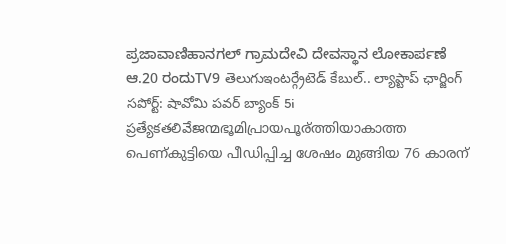ಪ್ರಜಾವಾಣಿಹಾನಗಲ್ ಗ್ರಾಮದೇವಿ ದೇವಸ್ಥಾನ ಲೋಕಾರ್ಪಣೆ ಆ.20 ರಂದುTV9 తెలుగుఇంటర్గ్రేటెడ్ కేబుల్.. ల్యాప్టాప్ ఛార్జింగ్ సపోర్ట్: షావోమి పవర్ బ్యాంక్ 5i ప్రత్యేకతలివేജന്മഭൂമിപ്രായപൂര്ത്തിയാകാത്ത പെണ്കുട്ടിയെ പീഡിപ്പിച്ച ശേഷം മുങ്ങിയ 76 കാരന്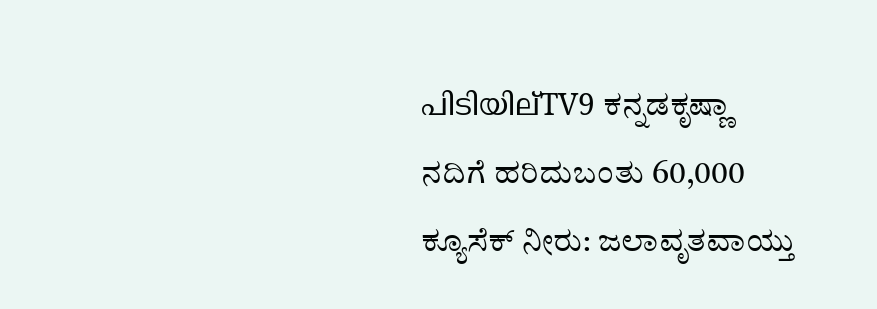പിടിയില്TV9 ಕನ್ನಡಕೃಷ್ಣಾ ನದಿಗೆ ಹರಿದುಬಂತು 60,000 ಕ್ಯೂಸೆಕ್ ನೀರು: ಜಲಾವೃತವಾಯ್ತು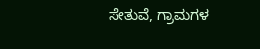ಸೇತುವೆ, ಗ್ರಾಮಗಳ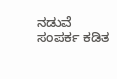ನಡುವೆ ಸಂಪರ್ಕ ಕಡಿತ